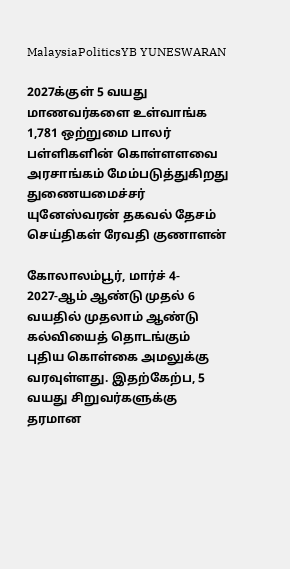MalaysiaPoliticsYB YUNESWARAN

2027க்குள் 5 வயது மாணவர்களை உள்வாங்க 1,781 ஒற்றுமை பாலர் பள்ளிகளின் கொள்ளளவை அரசாங்கம் மேம்படுத்துகிறது துணையமைச்சர் யுனேஸ்வரன் தகவல் தேசம் செய்திகள் ரேவதி குணாளன்

கோலாலம்பூர், மார்ச் 4-
2027-ஆம் ஆண்டு முதல் 6 வயதில் முதலாம் ஆண்டு கல்வியைத் தொடங்கும் புதிய கொள்கை அமலுக்கு வரவுள்ளது. இதற்கேற்ப, 5 வயது சிறுவர்களுக்கு தரமான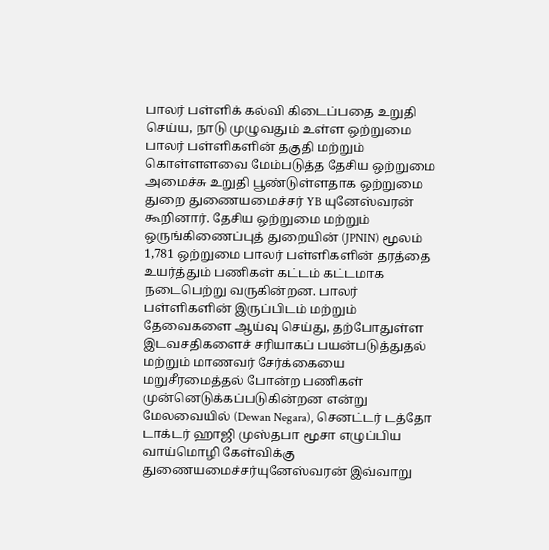பாலர் பள்ளிக் கல்வி கிடைப்பதை உறுதி செய்ய, நாடு முழுவதும் உள்ள ஒற்றுமை பாலர் பள்ளிகளின் தகுதி மற்றும் கொள்ளளவை மேம்படுத்த தேசிய ஒற்றுமை அமைச்சு உறுதி பூண்டுள்ளதாக ஒற்றுமை துறை துணையமைச்சர் YB யுனேஸ்வரன் கூறினார். தேசிய ஒற்றுமை மற்றும் ஒருங்கிணைப்புத் துறையின் (JPNIN) மூலம் 1,781 ஒற்றுமை பாலர் பள்ளிகளின் தரத்தை உயர்த்தும் பணிகள் கட்டம் கட்டமாக நடைபெற்று வருகின்றன. பாலர் பள்ளிகளின் இருப்பிடம் மற்றும் தேவைகளை ஆய்வு செய்து, தற்போதுள்ள இடவசதிகளைச் சரியாகப் பயன்படுத்துதல் மற்றும் மாணவர் சேர்க்கையை மறுசீரமைத்தல் போன்ற பணிகள் முன்னெடுக்கப்படுகின்றன என்று மேலவையில் (Dewan Negara), செனட்டர் டத்தோ டாக்டர் ஹாஜி முஸ்தபா மூசா எழுப்பிய வாய்மொழி கேள்விக்கு துணையமைச்சர்யுனேஸ்வரன் இவ்வாறு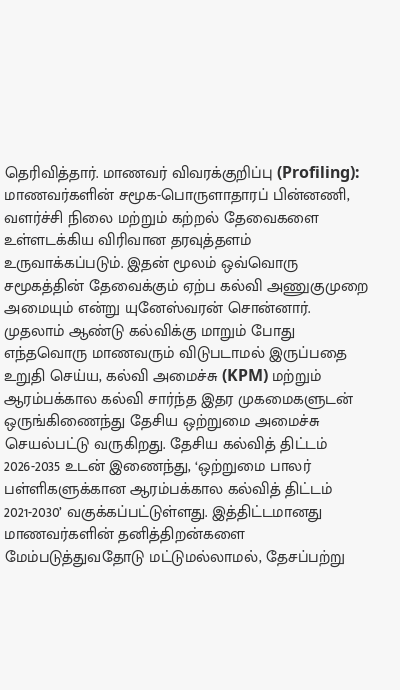தெரிவித்தார். மாணவர் விவரக்குறிப்பு (Profiling): மாணவர்களின் சமூக-பொருளாதாரப் பின்னணி, வளர்ச்சி நிலை மற்றும் கற்றல் தேவைகளை உள்ளடக்கிய விரிவான தரவுத்தளம் உருவாக்கப்படும். இதன் மூலம் ஒவ்வொரு சமூகத்தின் தேவைக்கும் ஏற்ப கல்வி அணுகுமுறை அமையும் என்று யுனேஸ்வரன் சொன்னார். முதலாம் ஆண்டு கல்விக்கு மாறும் போது எந்தவொரு மாணவரும் விடுபடாமல் இருப்பதை உறுதி செய்ய, கல்வி அமைச்சு (KPM) மற்றும் ஆரம்பக்கால கல்வி சார்ந்த இதர முகமைகளுடன் ஒருங்கிணைந்து தேசிய ஒற்றுமை அமைச்சு செயல்பட்டு வருகிறது. தேசிய கல்வித் திட்டம் 2026-2035 உடன் இணைந்து, ‘ஒற்றுமை பாலர் பள்ளிகளுக்கான ஆரம்பக்கால கல்வித் திட்டம் 2021-2030’ வகுக்கப்பட்டுள்ளது. இத்திட்டமானது மாணவர்களின் தனித்திறன்களை மேம்படுத்துவதோடு மட்டுமல்லாமல், தேசப்பற்று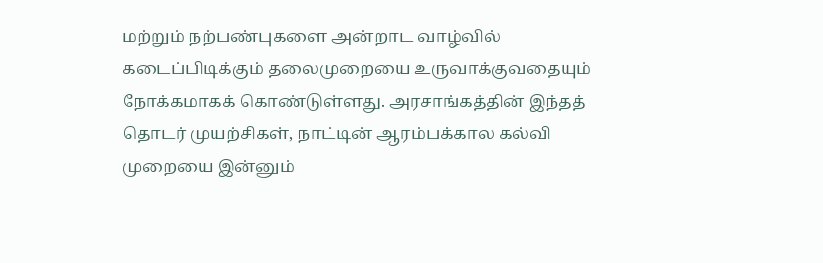மற்றும் நற்பண்புகளை அன்றாட வாழ்வில் கடைப்பிடிக்கும் தலைமுறையை உருவாக்குவதையும் நோக்கமாகக் கொண்டுள்ளது. அரசாங்கத்தின் இந்தத் தொடர் முயற்சிகள், நாட்டின் ஆரம்பக்கால கல்வி முறையை இன்னும்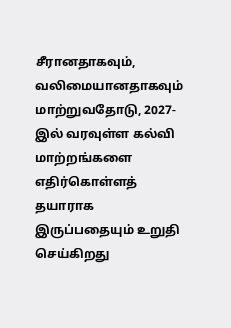சீரானதாகவும், வலிமையானதாகவும் மாற்றுவதோடு, 2027-இல் வரவுள்ள கல்வி மாற்றங்களை எதிர்கொள்ளத் தயாராக இருப்பதையும் உறுதி செய்கிறது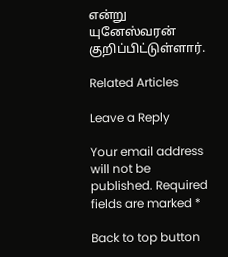என்று யுனேஸ்வரன் குறிப்பிட்டுள்ளார்.

Related Articles

Leave a Reply

Your email address will not be published. Required fields are marked *

Back to top button